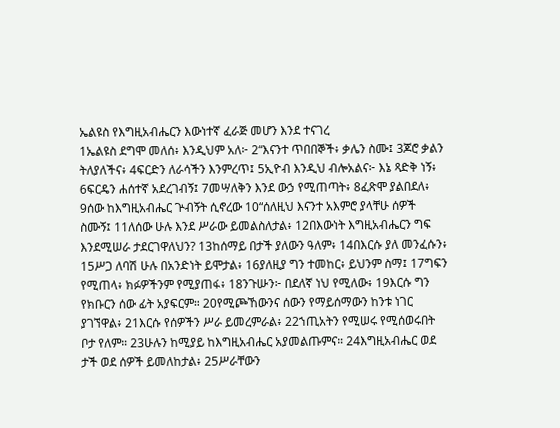ኤልዩስ የእግዚአብሔርን እውነተኛ ፈራጅ መሆን እንደ ተናገረ
1ኤልዩስ ደግሞ መለሰ፥ እንዲህም አለ፦ 2“እናንተ ጥበበኞች፥ ቃሌን ስሙ፤ 3ጆሮ ቃልን ትለያለችና፥ 4ፍርድን ለራሳችን እንምረጥ፤ 5ኢዮብ እንዲህ ብሎአልና፦ እኔ ጻድቅ ነኝ፥ 6ፍርዴን ሐሰተኛ አደረገብኝ፤ 7መሣለቅን እንደ ውኃ የሚጠጣት፥ 8ፈጽሞ ያልበደለ፥ 9ሰው ከእግዚአብሔር ጕብኝት ሲኖረው 10“ሰለዚህ እናንተ አእምሮ ያላቸሁ ሰዎች ስሙኝ፤ 11ለሰው ሁሉ እንደ ሥራው ይመልስለታል፥ 12በእውነት እግዚአብሔርን ግፍ እንደሚሠራ ታደርገዋለህን? 13ከሰማይ በታች ያለውን ዓለም፥ 14በእርሱ ያለ መንፈሱን፥ 15ሥጋ ለባሽ ሁሉ በአንድነት ይሞታል፥ 16ያለዚያ ግን ተመከር፥ ይህንም ስማ፤ 17ግፍን የሚጠላ፥ ክፉዎችንም የሚያጠፋ፥ 18ንጉሡን፦ በደለኛ ነህ የሚለው፥ 19እርሱ ግን የክቡርን ሰው ፊት አያፍርም። 20የሚጮኸውንና ሰውን የማይሰማውን ከንቱ ነገር ያገኘዋል፥ 21እርሱ የሰዎችን ሥራ ይመረምራል፥ 22ኀጢአትን የሚሠሩ የሚሰወሩበት ቦታ የለም። 23ሁሉን ከሚያይ ከእግዚአብሔር አያመልጡምና። 24እግዚአብሔር ወደ ታች ወደ ሰዎች ይመለከታል፥ 25ሥራቸውን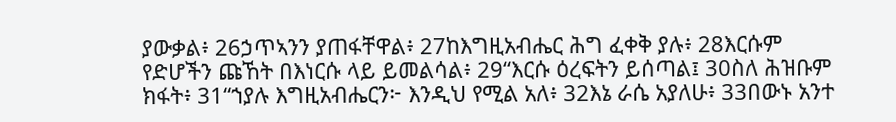ያውቃል፥ 26ኃጥኣንን ያጠፋቸዋል፥ 27ከእግዚአብሔር ሕግ ፈቀቅ ያሉ፥ 28እርሱም የድሆችን ጩኸት በእነርሱ ላይ ይመልሳል፥ 29“እርሱ ዕረፍትን ይሰጣል፤ 30ስለ ሕዝቡም ክፋት፥ 31“ኀያሉ እግዚአብሔርን፦ እንዲህ የሚል አለ፥ 32እኔ ራሴ አያለሁ፥ 33በውኑ አንተ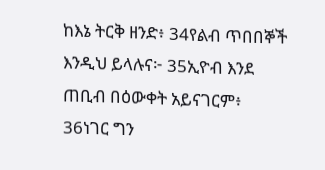ከእኔ ትርቅ ዘንድ፥ 34የልብ ጥበበኞች እንዲህ ይላሉና፦ 35ኢዮብ እንደ ጠቢብ በዕውቀት አይናገርም፥ 36ነገር ግን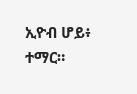ኢዮብ ሆይ፥ ተማር።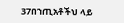37በኀጢአቶችህ ላይ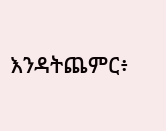እንዳትጨምር፥